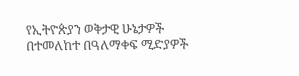የኢትዮጵያን ወቅታዊ ሁኔታዎች በተመለከተ በዓለማቀፍ ሚድያዎች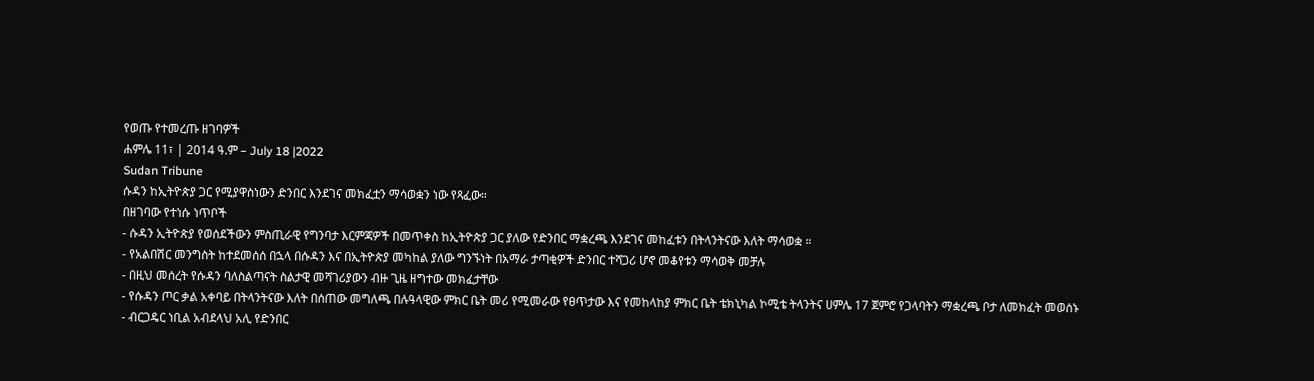የወጡ የተመረጡ ዘገባዎች
ሐምሌ 11፣ | 2014 ዓ.ም – July 18 |2022
Sudan Tribune
ሱዳን ከኢትዮጵያ ጋር የሚያዋስነውን ድንበር እንደገና መክፈቷን ማሳወቋን ነው የጻፈው።
በዘገባው የተነሱ ነጥቦች
- ሱዳን ኢትዮጵያ የወሰደችውን ምስጢራዊ የግንባታ እርምጃዎች በመጥቀስ ከኢትዮጵያ ጋር ያለው የድንበር ማቋረጫ እንደገና መከፈቱን በትላንትናው እለት ማሳወቋ ።
- የአልበሽር መንግስት ከተደመሰሰ በኋላ በሱዳን እና በኢትዮጵያ መካከል ያለው ግንኙነት በአማራ ታጣቂዎች ድንበር ተሻጋሪ ሆኖ መቆየቱን ማሳወቅ መቻሉ
- በዚህ መሰረት የሱዳን ባለስልጣናት ስልታዊ መሻገሪያውን ብዙ ጊዜ ዘግተው መክፈታቸው
- የሱዳን ጦር ቃል አቀባይ በትላንትናው እለት በሰጠው መግለጫ በሉዓላዊው ምክር ቤት መሪ የሚመራው የፀጥታው እና የመከላከያ ምክር ቤት ቴክኒካል ኮሚቴ ትላንትና ሀምሌ 17 ጀምሮ የጋላባትን ማቋረጫ ቦታ ለመክፈት መወሰኑ
- ብርጋዴር ነቢል አብደላህ አሊ የድንበር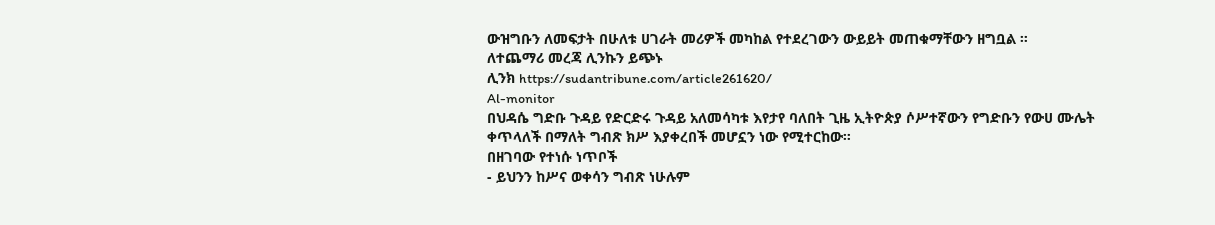ውዝግቡን ለመፍታት በሁለቱ ሀገራት መሪዎች መካከል የተደረገውን ውይይት መጠቁማቸውን ዘግቧል ።
ለተጨማሪ መረጃ ሊንኩን ይጭኑ
ሊንክ https://sudantribune.com/article261620/
Al-monitor
በህዳሴ ግድቡ ጉዳይ የድርድሩ ጉዳይ አለመሳካቱ እየታየ ባለበት ጊዜ ኢትዮጵያ ሶሥተኛውን የግድቡን የውሀ ሙሌት ቀጥላለች በማለት ግብጽ ክሥ እያቀረበች መሆኗን ነው የሚተርከው።
በዘገባው የተነሱ ነጥቦች
- ይህንን ከሥና ወቀሳን ግብጽ ነሁሉም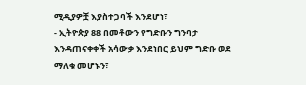ሚዲያዎቿ እያስተጋባች እንደሆነ፣
- ኢትዮጵያ 88 በመቶውን የግድቡን ግንባታ እንዳጠናቀቀች አሳውቃ እንደነበር ይህም ግድቡ ወደ ማለቁ መሆኑን፣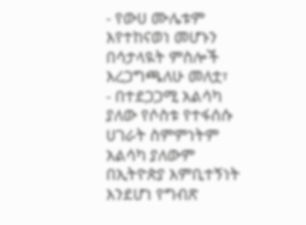- የውሀ ሙሌቱም እየተከናወነ መሆኑን በሳታላዪት ምስሎች እረጋግጫለሁ መለቷ፣
- በተደጋጋሚ አልሳካ ያለው የሶስቱ የተፋሰሱ ሀገራት ስምምነትም አልሳካ ያለውም በኢትዮጵያ እምቢተኝነት እንደሆነ የግብጽ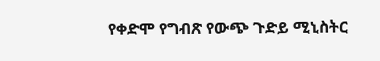የቀድሞ የግብጽ የውጭ ጉድይ ሚኒስትር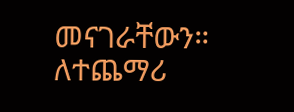መናገራቸውን።
ለተጨማሪ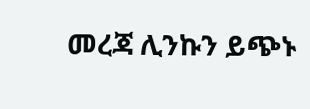መረጃ ሊንኩን ይጭኑ